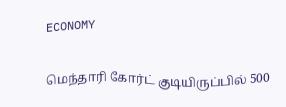ECONOMY

மெந்தாரி கோர்ட் குடியிருப்பில் 500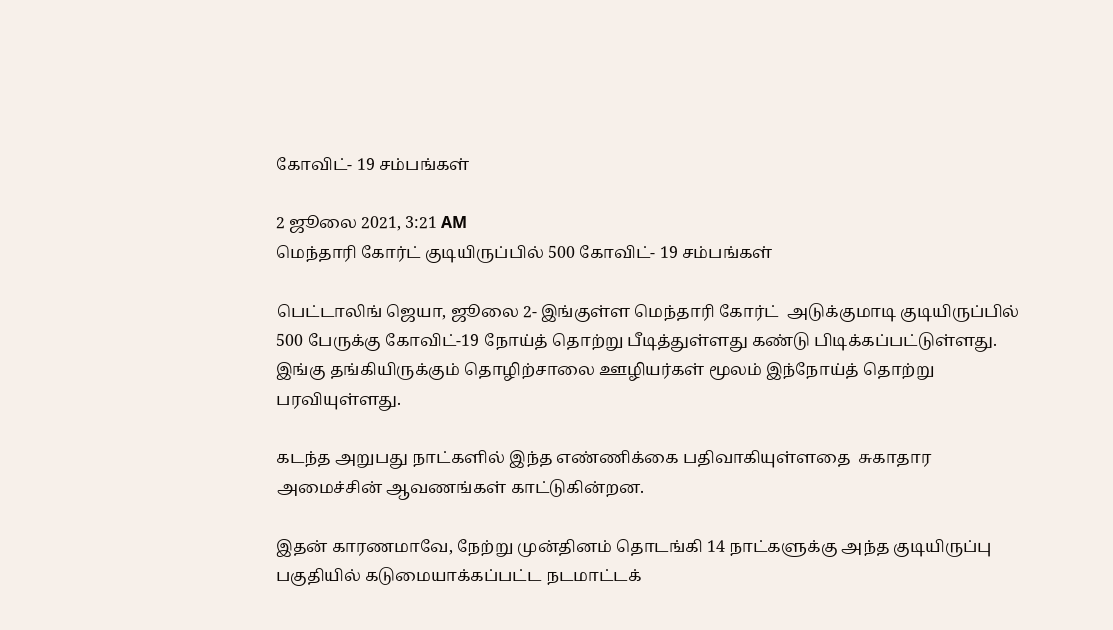கோவிட்- 19 சம்பங்கள்

2 ஜூலை 2021, 3:21 AM
மெந்தாரி கோர்ட் குடியிருப்பில் 500 கோவிட்- 19 சம்பங்கள்

பெட்டாலிங் ஜெயா, ஜூலை 2- இங்குள்ள மெந்தாரி கோர்ட்  அடுக்குமாடி குடியிருப்பில் 500 பேருக்கு கோவிட்-19 நோய்த் தொற்று பீடித்துள்ளது கண்டு பிடிக்கப்பட்டுள்ளது.  இங்கு தங்கியிருக்கும் தொழிற்சாலை ஊழியர்கள் மூலம் இந்நோய்த் தொற்று பரவியுள்ளது.

கடந்த அறுபது நாட்களில் இந்த எண்ணிக்கை பதிவாகியுள்ளதை  சுகாதார அமைச்சின் ஆவணங்கள் காட்டுகின்றன.

இதன் காரணமாவே, நேற்று முன்தினம் தொடங்கி 14 நாட்களுக்கு அந்த குடியிருப்பு பகுதியில் கடுமையாக்கப்பட்ட நடமாட்டக்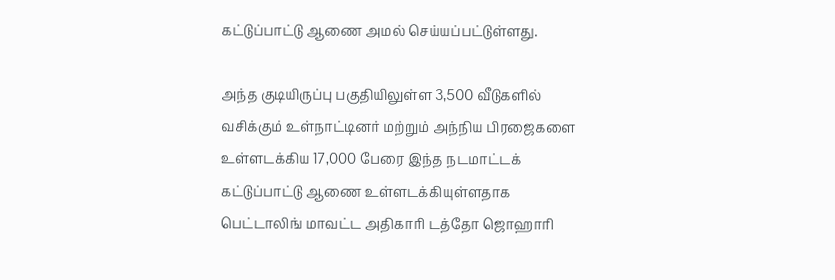கட்டுப்பாட்டு ஆணை அமல் செய்யப்பட்டுள்ளது.

அந்த குடியிருப்பு பகுதியிலுள்ள 3,500 வீடுகளில் வசிக்கும் உள்நாட்டினர் மற்றும் அந்நிய பிரஜைகளை உள்ளடக்கிய 17,000 பேரை இந்த நடமாட்டக் கட்டுப்பாட்டு ஆணை உள்ளடக்கியுள்ளதாக பெட்டாலிங் மாவட்ட அதிகாரி டத்தோ ஜொஹாரி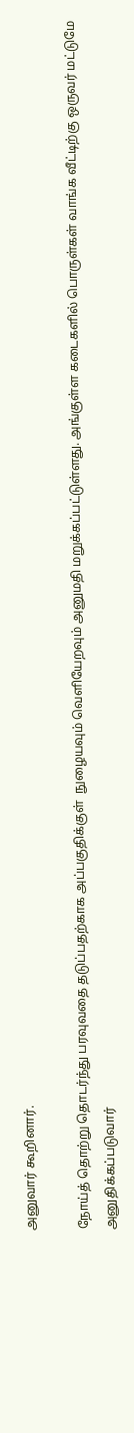அனுவார் கூறினார்.

நோய்த் தொற்று தொடர்ந்து பரவுவதை தடுப்பதற்காக அப்பகுதிக்குள்  நுழையவும் வெளியேறவும் அனுமதி மறுக்கப்பட்டுள்ளது. அங்குள்ள கடைகளில் பொருள்கள் வாங்க வீட்டிற்கு ஒருவர் மட்டுமே அனுதிக்கப்படுவார்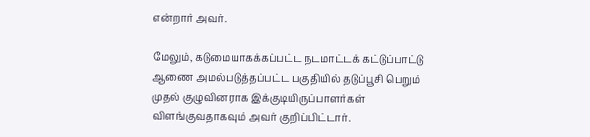என்றார் அவர்.

மேலும், கடுமையாகக்கப்பட்ட நடமாட்டக் கட்டுப்பாட்டு ஆணை அமல்படுத்தப்பட்ட பகுதியில் தடுப்பூசி பெறும் முதல் குழுவினராக இக்குடியிருப்பாளர்கள் விளங்குவதாகவும் அவர் குறிப்பிட்டார்.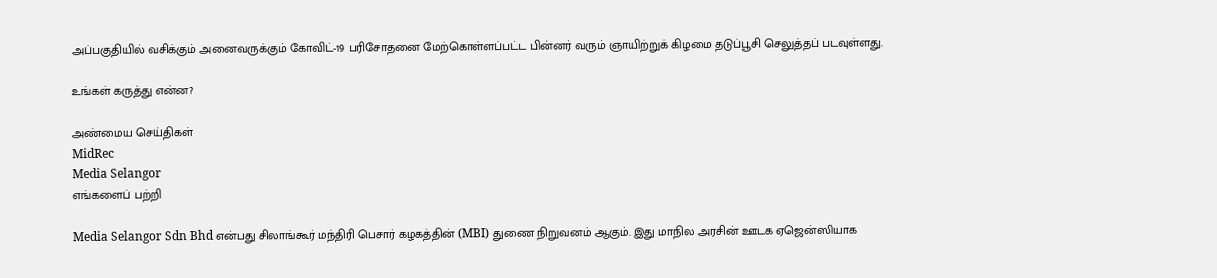அப்பகுதியில் வசிக்கும் அனைவருக்கும் கோவிட்-19 பரிசோதனை மேற்கொள்ளப்பட்ட பின்னர் வரும் ஞாயிற்றுக் கிழமை தடுப்பூசி செலுத்தப் படவுள்ளது.

உங்கள் கருத்து என்ன?

அண்மைய செய்திகள்
MidRec
Media Selangor
எங்களைப் பற்றி

Media Selangor Sdn Bhd என்பது சிலாங்கூர் மந்திரி பெசார் கழகத்தின் (MBI) துணை நிறுவனம் ஆகும். இது மாநில அரசின் ஊடக ஏஜென்ஸியாக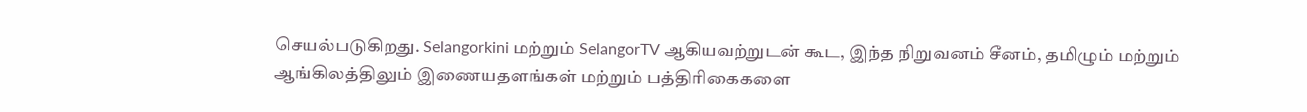செயல்படுகிறது. Selangorkini மற்றும் SelangorTV ஆகியவற்றுடன் கூட, இந்த நிறுவனம் சீனம், தமிழும் மற்றும் ஆங்கிலத்திலும் இணையதளங்கள் மற்றும் பத்திரிகைகளை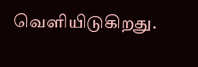வெளியிடுகிறது.